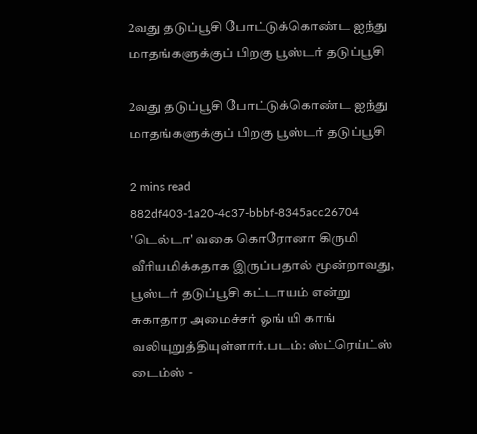2வது தடுப்பூசி போட்டுக்கொண்ட ஐந்து மாதங்களுக்குப் பிறகு பூஸ்டர் தடுப்பூசி

2வது தடுப்பூசி போட்டுக்கொண்ட ஐந்து மாதங்களுக்குப் பிறகு பூஸ்டர் தடுப்பூசி

2 mins read
882df403-1a20-4c37-bbbf-8345acc26704
'டெல்டா' வகை கொரோனா கிருமி வீரியமிக்கதாக இருப்பதால் மூன்றாவது, பூஸ்டர் தடுப்பூசி கட்டாயம் என்று சுகாதார அமைச்சர் ஓங் யி காங் வலியுறுத்தியுள்ளார்.படம்: ஸ்ட்ரெய்ட்ஸ் டைம்ஸ் -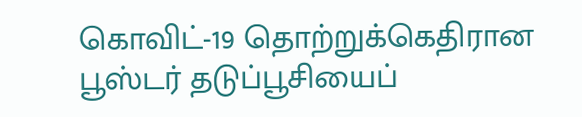கொவிட்-19 தொற்றுக்கெதிரான பூஸ்டர் தடுப்பூசியைப்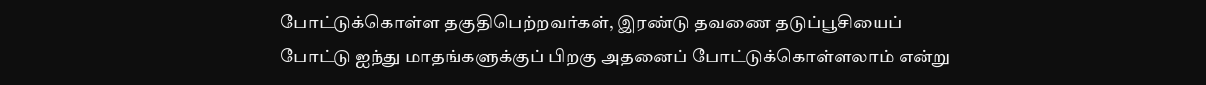போட்டுக்கொள்ள தகுதிபெற்றவர்கள், இரண்டு தவணை தடுப்பூசியைப் போட்டு ஐந்து மாதங்களுக்குப் பிறகு அதனைப் போட்டுக்கொள்ளலாம் என்று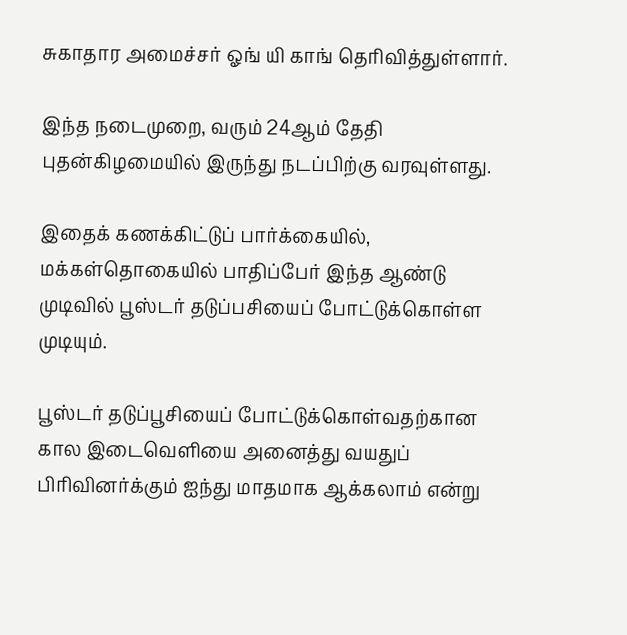சுகாதார அமைச்சர் ஓங் யி காங் தெரிவித்துள்ளார்.

இந்த நடைமுறை, வரும் 24ஆம் தேதி புதன்கிழமையில் இருந்து நடப்பிற்கு வரவுள்ளது.

இதைக் கணக்கிட்டுப் பார்க்கையில், மக்கள்தொகையில் பாதிப்பேர் இந்த ஆண்டு முடிவில் பூஸ்டர் தடுப்பசியைப் போட்டுக்கொள்ள முடியும்.

பூஸ்டர் தடுப்பூசியைப் போட்டுக்கொள்வதற்கான கால இடைவெளியை அனைத்து வயதுப் பிரிவினர்க்கும் ஐந்து மாதமாக ஆக்கலாம் என்று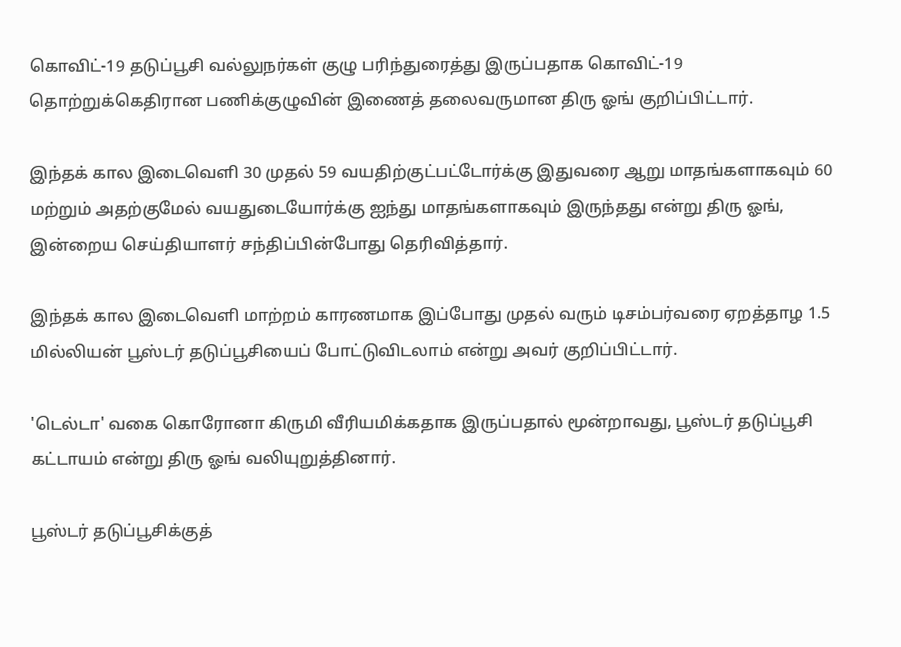கொவிட்-19 தடுப்பூசி வல்லுநர்கள் குழு பரிந்துரைத்து இருப்பதாக கொவிட்-19 தொற்றுக்கெதிரான பணிக்குழுவின் இணைத் தலைவருமான திரு ஓங் குறிப்பிட்டார்.

இந்தக் கால இடைவெளி 30 முதல் 59 வயதிற்குட்பட்டோர்க்கு இதுவரை ஆறு மாதங்களாகவும் 60 மற்றும் அதற்குமேல் வயதுடையோர்க்கு ஐந்து மாதங்களாகவும் இருந்தது என்று திரு ஓங், இன்றைய செய்தியாளர் சந்திப்பின்போது தெரிவித்தார்.

இந்தக் கால இடைவெளி மாற்றம் காரணமாக இப்போது முதல் வரும் டிசம்பர்வரை ஏறத்தாழ 1.5 மில்லியன் பூஸ்டர் தடுப்பூசியைப் போட்டுவிடலாம் என்று அவர் குறிப்பிட்டார்.

'டெல்டா' வகை கொரோனா கிருமி வீரியமிக்கதாக இருப்பதால் மூன்றாவது, பூஸ்டர் தடுப்பூசி கட்டாயம் என்று திரு ஓங் வலியுறுத்தினார்.

பூஸ்டர் தடுப்பூசிக்குத்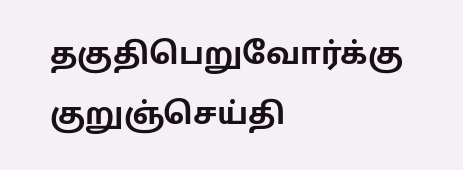தகுதிபெறுவோர்க்கு குறுஞ்செய்தி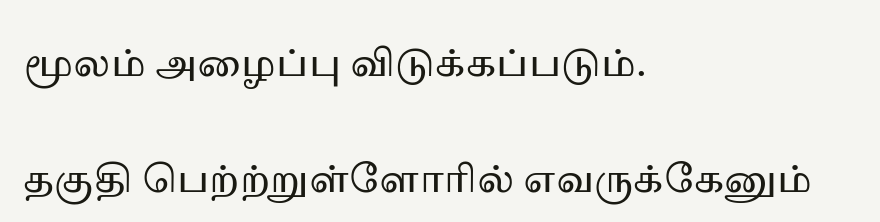மூலம் அழைப்பு விடுக்கப்படும்.

தகுதி பெற்ற்றுள்ளோரில் எவருக்கேனும்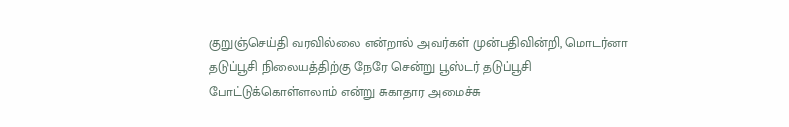குறுஞ்செய்தி வரவில்லை என்றால் அவர்கள் முன்பதிவின்றி, மொடர்னா தடுப்பூசி நிலையத்திற்கு நேரே சென்று பூஸ்டர் தடுப்பூசி போட்டுக்கொள்ளலாம் என்று சுகாதார அமைச்சு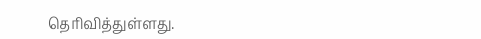தெரிவித்துள்ளது.